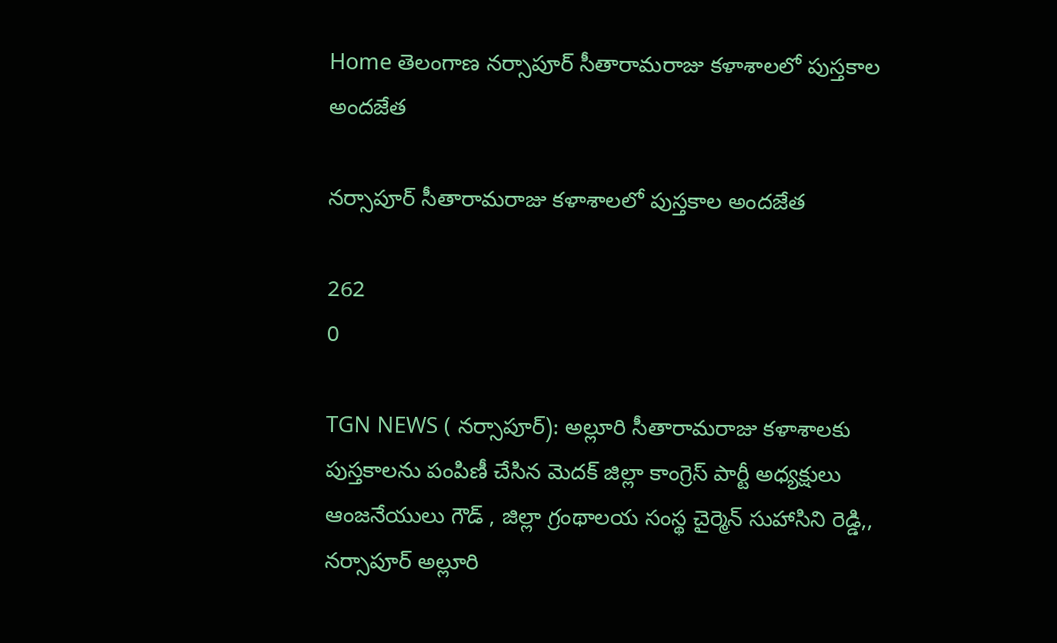Home తెలంగాణ నర్సాపూర్ సీతారామరాజు కళాశాలలో పుస్తకాల అందజేత

నర్సాపూర్ సీతారామరాజు కళాశాలలో పుస్తకాల అందజేత

262
0

TGN NEWS ( నర్సాపూర్): అల్లూరి సీతారామరాజు కళాశాలకు పుస్తకాలను పంపిణీ చేసిన మెదక్ జిల్లా కాంగ్రెస్ పార్టీ అధ్యక్షులు ఆంజనేయులు గౌడ్ , జిల్లా గ్రంథాలయ సంస్థ చైర్మెన్ సుహాసిని రెడ్డి,, నర్సాపూర్ అల్లూరి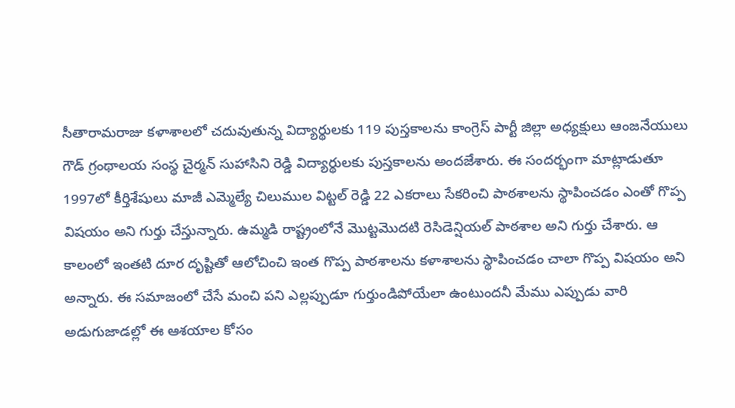సీతారామరాజు కళాశాలలో చదువుతున్న విద్యార్థులకు 119 పుస్తకాలను కాంగ్రెస్ పార్టీ జిల్లా అధ్యక్షులు ఆంజనేయులు గౌడ్ గ్రంథాలయ సంస్థ చైర్మన్ సుహాసిని రెడ్డి విద్యార్థులకు పుస్తకాలను అందజేశారు. ఈ సందర్భంగా మాట్లాడుతూ 1997లో కీర్తిశేషులు మాజీ ఎమ్మెల్యే చిలుముల విట్టల్ రెడ్డి 22 ఎకరాలు సేకరించి పాఠశాలను స్థాపించడం ఎంతో గొప్ప విషయం అని గుర్తు చేస్తున్నారు. ఉమ్మడి రాష్ట్రంలోనే మొట్టమొదటి రెసిడెన్షియల్ పాఠశాల అని గుర్తు చేశారు. ఆ కాలంలో ఇంతటి దూర దృష్టితో ఆలోచించి ఇంత గొప్ప పాఠశాలను కళాశాలను స్థాపించడం చాలా గొప్ప విషయం అని అన్నారు. ఈ సమాజంలో చేసే మంచి పని ఎల్లప్పుడూ గుర్తుండిపోయేలా ఉంటుందనీ మేము ఎప్పుడు వారి అడుగుజాడల్లో ఈ ఆశయాల కోసం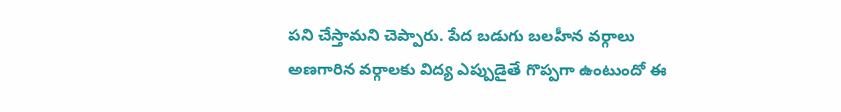పని చేస్తామని చెప్పారు. పేద బడుగు బలహీన వర్గాలు అణగారిన వర్గాలకు విద్య ఎప్పుడైతే గొప్పగా ఉంటుందో ఈ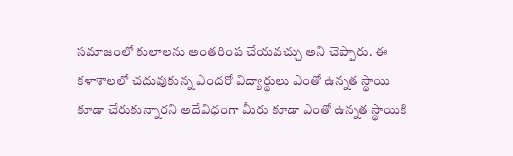సమాజంలో కులాలను అంతరింప చేయవచ్చు అని చెప్పారు. ఈ కళాశాలలో చదువుకున్న ఎందరో విద్యార్థులు ఎంతో ఉన్నత స్థాయి కూడా చేరుకున్నారని అదేవిధంగా మీరు కూడా ఎంతో ఉన్నత స్థాయికి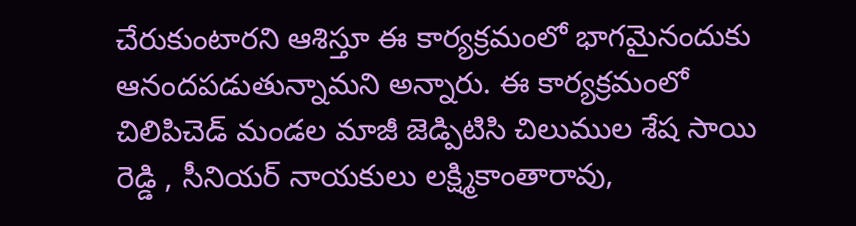చేరుకుంటారని ఆశిస్తూ ఈ కార్యక్రమంలో భాగమైనందుకు ఆనందపడుతున్నామని అన్నారు. ఈ కార్యక్రమంలో చిలిపిచెడ్ మండల మాజీ జెడ్పిటిసి చిలుముల శేష సాయి రెడ్డి , సీనియర్ నాయకులు లక్ష్మికాంతారావు,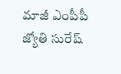మాజీ ఎంపీపీ జ్యోతి సురేష్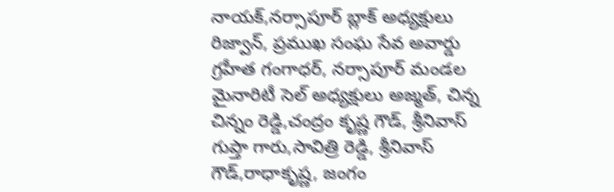నాయక్,నర్సాపూర్ బ్లాక్ అధ్యక్షులు రిజ్వాన్, ప్రముఖ సంఘ సేవ అవార్డు గ్రహీత గంగాధర్, నర్సాపూర్ మండల మైనారిటీ సెల్ అధ్యక్షులు అజ్మత్, చిన్న చిన్నం రెడ్డి,చంద్రం కృష్ణ గౌడ్, శ్రీనివాస్ గుప్తా గారు,సావిత్రి రెడ్డి, శ్రీనివాస్ గౌడ్,రాధాకృష్ణ, జంగం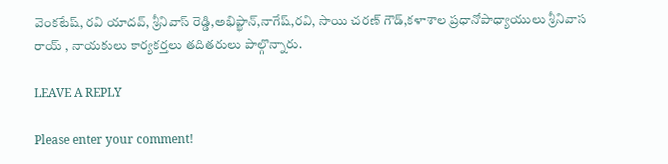వెంకటేష్, రవి యాదవ్, శ్రీనివాస్ రెడ్డి,అభిప్ఖాన్,నాగేష్,రవి, సాయి చరణ్ గౌడ్,కళాశాల ప్రధానోపాధ్యాయులు శ్రీనివాస రాయ్ , నాయకులు కార్యకర్తలు తదితరులు పాల్గొన్నారు.

LEAVE A REPLY

Please enter your comment!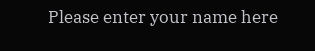Please enter your name here